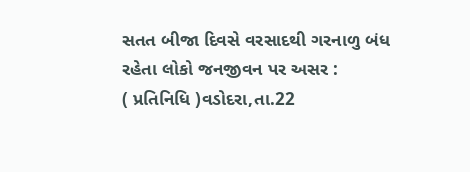સતત બીજા દિવસે વરસાદથી ગરનાળુ બંધ રહેતા લોકો જનજીવન પર અસર :
( પ્રતિનિધિ )વડોદરા,તા.22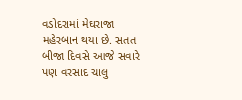વડોદરામાં મેઘરાજા મહેરબાન થયા છે. સતત બીજા દિવસે આજે સવારે પણ વરસાદ ચાલુ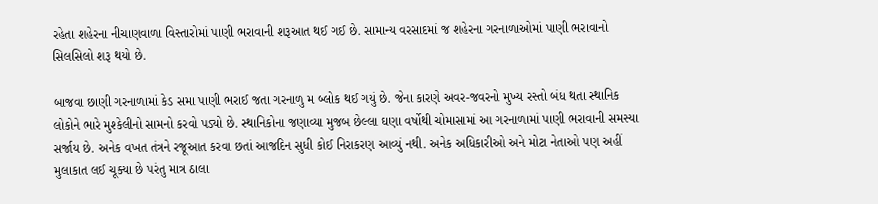રહેતા શહેરના નીચાણવાળા વિસ્તારોમાં પાણી ભરાવાની શરૂઆત થઈ ગઈ છે. સામાન્ય વરસાદમાં જ શહેરના ગરનાળાઓમાં પાણી ભરાવાનો સિલસિલો શરૂ થયો છે.

બાજવા છાણી ગરનાળામાં કેડ સમા પાણી ભરાઈ જતા ગરનાળુ મ બ્લોક થઈ ગયું છે. જેના કારણે અવર-જવરનો મુખ્ય રસ્તો બંધ થતા સ્થાનિક લોકોને ભારે મુશ્કેલીનો સામનો કરવો પડ્યો છે. સ્થાનિકોના જણાવ્યા મુજબ છેલ્લા ઘણા વર્ષોથી ચોમાસામાં આ ગરનાળામાં પાણી ભરાવાની સમસ્યા સર્જાય છે. અનેક વખત તંત્રને રજૂઆત કરવા છતાં આજદિન સુધી કોઈ નિરાકરણ આવ્યું નથી. અનેક અધિકારીઓ અને મોટા નેતાઓ પણ અહીં મુલાકાત લઈ ચૂક્યા છે પરંતુ માત્ર ઠાલા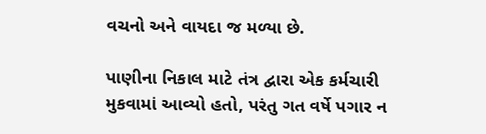વચનો અને વાયદા જ મળ્યા છે.

પાણીના નિકાલ માટે તંત્ર દ્વારા એક કર્મચારી મુકવામાં આવ્યો હતો, પરંતુ ગત વર્ષે પગાર ન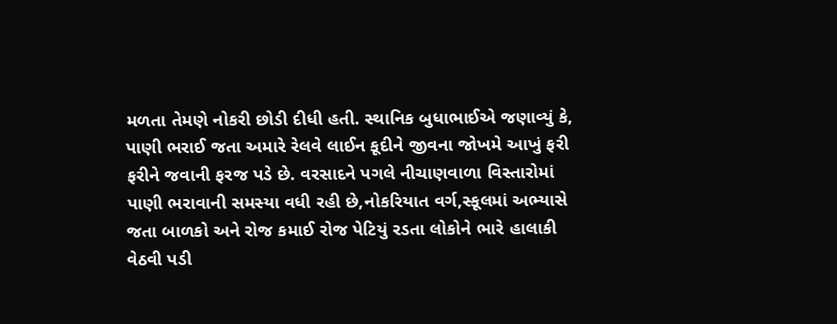મળતા તેમણે નોકરી છોડી દીધી હતી. સ્થાનિક બુધાભાઈએ જણાવ્યું કે, પાણી ભરાઈ જતા અમારે રેલવે લાઈન કૂદીને જીવના જોખમે આખું ફરી ફરીને જવાની ફરજ પડે છે. વરસાદને પગલે નીચાણવાળા વિસ્તારોમાં પાણી ભરાવાની સમસ્યા વધી રહી છે,નોકરિયાત વર્ગ,સ્કૂલમાં અભ્યાસે જતા બાળકો અને રોજ કમાઈ રોજ પેટિયું રડતા લોકોને ભારે હાલાકી વેઠવી પડી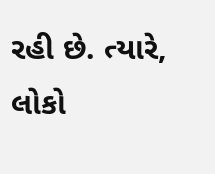રહી છે. ત્યારે, લોકો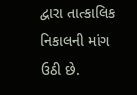દ્વારા તાત્કાલિક નિકાલની માંગ ઉઠી છે.